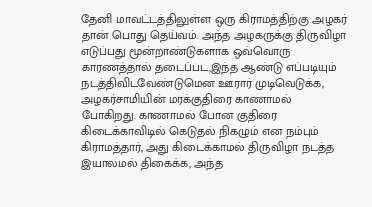தேனி மாவட்டத்திலுள்ள ஒரு கிராமத்திற்கு அழகர் தான் பொது தெய்வம். அந்த அழகருக்கு திருவிழா எடுப்பது மூன்றாண்டுகளாக ஒவ்வொரு காரணத்தால் தடைப்பட,இந்த ஆண்டு எப்படியும் நடத்திவிடவேண்டுமென ஊரார் முடிவெடுக்க, அழகர்சாமியின் மரக்குதிரை காணாமல் போகிறது. காணாமல் போன குதிரை கிடைக்காவிடில் கெடுதல் நிகழும் என நம்பும் கிராமத்தார், அது கிடைக்காமல் திருவிழா நடத்த இயாலமல் திகைக்க, அந்த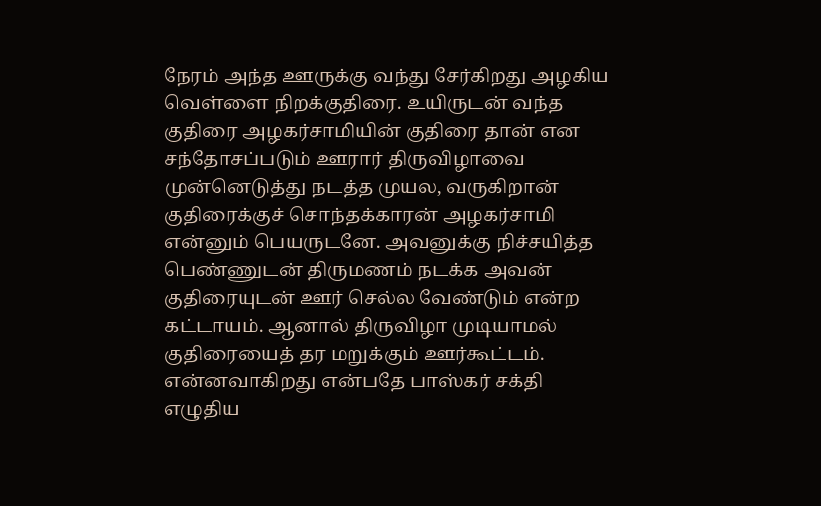நேரம் அந்த ஊருக்கு வந்து சேர்கிறது அழகிய வெள்ளை நிறக்குதிரை. உயிருடன் வந்த குதிரை அழகர்சாமியின் குதிரை தான் என சந்தோசப்படும் ஊரார் திருவிழாவை முன்னெடுத்து நடத்த முயல, வருகிறான் குதிரைக்குச் சொந்தக்காரன் அழகர்சாமி என்னும் பெயருடனே. அவனுக்கு நிச்சயித்த பெண்ணுடன் திருமணம் நடக்க அவன் குதிரையுடன் ஊர் செல்ல வேண்டும் என்ற கட்டாயம். ஆனால் திருவிழா முடியாமல் குதிரையைத் தர மறுக்கும் ஊர்கூட்டம். என்னவாகிறது என்பதே பாஸ்கர் சக்தி எழுதிய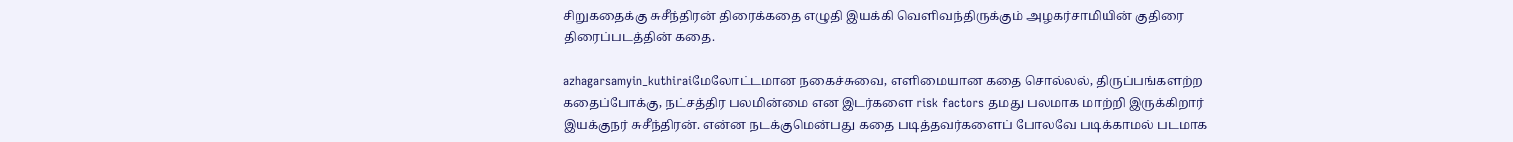சிறுகதைக்கு சுசீந்திரன் திரைக்கதை எழுதி இயக்கி வெளிவந்திருக்கும் அழகர்சாமியின் குதிரை திரைப்படத்தின் கதை.

azhagarsamyin_kuthiraiமேலோட்டமான நகைச்சுவை, எளிமையான கதை சொல்லல், திருப்பங்களற்ற கதைப்போக்கு, நட்சத்திர பலமின்மை என இடர்களை risk factors தமது பலமாக மாற்றி இருக்கிறார் இயக்குநர் சுசீந்திரன். என்ன நடக்குமென்பது கதை படித்தவர்களைப் போலவே படிக்காமல் படமாக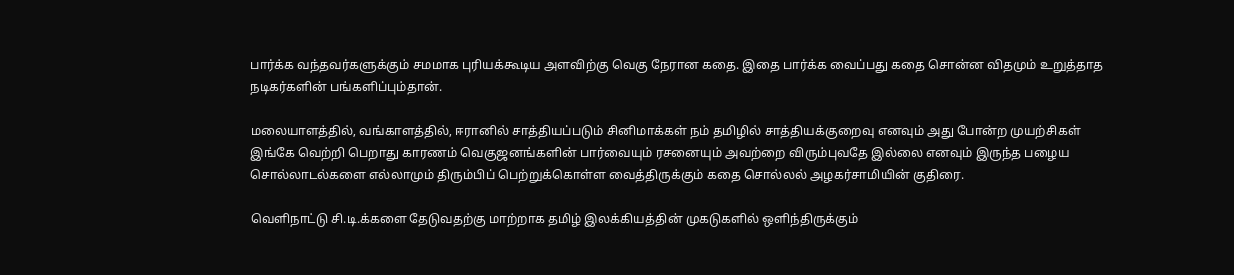பார்க்க வந்தவர்களுக்கும் சமமாக புரியக்கூடிய அளவிற்கு வெகு நேரான கதை. இதை பார்க்க வைப்பது கதை சொன்ன விதமும் உறுத்தாத நடிகர்களின் பங்களிப்பும்தான்.

மலையாளத்தில், வங்காளத்தில், ஈரானில் சாத்தியப்படும் சினிமாக்கள் நம் தமிழில் சாத்தியக்குறைவு எனவும் அது போன்ற முயற்சிகள் இங்கே வெற்றி பெறாது காரணம் வெகுஜனங்களின் பார்வையும் ரசனையும் அவற்றை விரும்புவதே இல்லை எனவும் இருந்த பழைய சொல்லாடல்களை எல்லாமும் திரும்பிப் பெற்றுக்கொள்ள வைத்திருக்கும் கதை சொல்லல் அழகர்சாமியின் குதிரை.

வெளிநாட்டு சி.டி.க்களை தேடுவதற்கு மாற்றாக தமிழ் இலக்கியத்தின் முகடுகளில் ஒளிந்திருக்கும்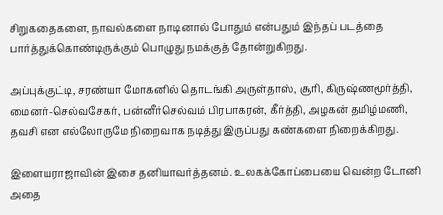சிறுகதைகளை, நாவல்களை நாடினால் போதும் என்பதும் இந்தப் படத்தை பார்த்துக்கொண்டிருக்கும் பொழுது நமக்குத் தோன்றுகிறது.

அப்புக்குட்டி, சரண்யா மோகனில் தொடங்கி அருள்தாஸ், சூரி, கிருஷ்ணமூர்த்தி, மைனர்-செல்வசேகர், பன்னீர்செல்வம் பிரபாகரன், கீர்த்தி, அழகன் தமிழ்மணி, தவசி என எல்லோருமே நிறைவாக நடித்து இருப்பது கண்களை நிறைக்கிறது.

இளையராஜாவின் இசை தனியாவர்த்தனம். உலகக்கோப்பையை வென்ற டோனி அதை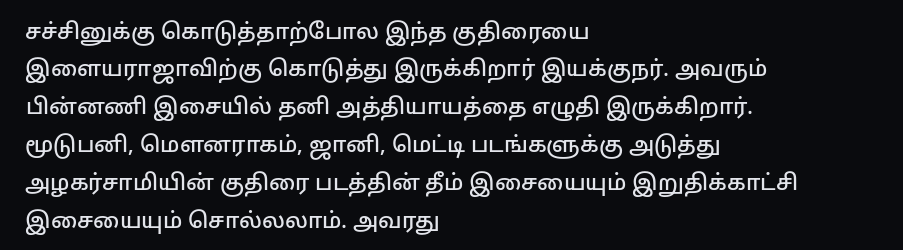சச்சினுக்கு கொடுத்தாற்போல இந்த குதிரையை இளையராஜாவிற்கு கொடுத்து இருக்கிறார் இயக்குநர். அவரும் பின்னணி இசையில் தனி அத்தியாயத்தை எழுதி இருக்கிறார். மூடுபனி, மௌனராகம், ஜானி, மெட்டி படங்களுக்கு அடுத்து அழகர்சாமியின் குதிரை படத்தின் தீம் இசையையும் இறுதிக்காட்சி இசையையும் சொல்லலாம். அவரது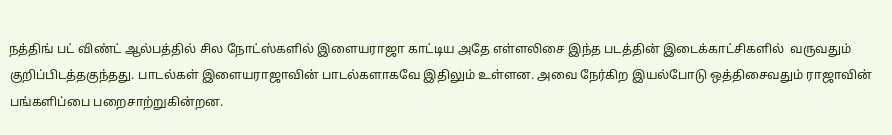நத்திங் பட் விண்ட் ஆல்பத்தில் சில நோட்ஸ்களில் இளையராஜா காட்டிய அதே எள்ளலிசை இந்த படத்தின் இடைக்காட்சிகளில்  வருவதும் குறிப்பிடத்தகுந்தது. பாடல்கள் இளையராஜாவின் பாடல்களாகவே இதிலும் உள்ளன. அவை நேர்கிற இயல்போடு ஒத்திசைவதும் ராஜாவின் பங்களிப்பை பறைசாற்றுகின்றன.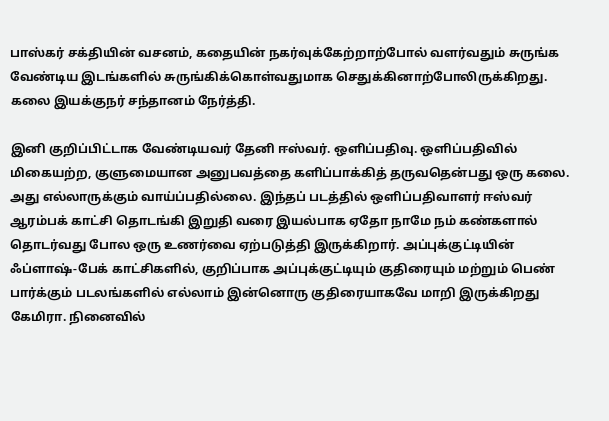பாஸ்கர் சக்தியின் வசனம், கதையின் நகர்வுக்கேற்றாற்போல் வளர்வதும் சுருங்க வேண்டிய இடங்களில் சுருங்கிக்கொள்வதுமாக செதுக்கினாற்போலிருக்கிறது. கலை இயக்குநர் சந்தானம் நேர்த்தி.

இனி குறிப்பிட்டாக வேண்டியவர் தேனி ஈஸ்வர். ஒளிப்பதிவு. ஒளிப்பதிவில் மிகையற்ற, குளுமையான அனுபவத்தை களிப்பாக்கித் தருவதென்பது ஒரு கலை. அது எல்லாருக்கும் வாய்ப்பதில்லை. இந்தப் படத்தில் ஒளிப்பதிவாளர் ஈஸ்வர் ஆரம்பக் காட்சி தொடங்கி இறுதி வரை இயல்பாக ஏதோ நாமே நம் கண்களால் தொடர்வது போல ஒரு உணர்வை ஏற்படுத்தி இருக்கிறார். அப்புக்குட்டியின் ஃப்ளாஷ்-பேக் காட்சிகளில், குறிப்பாக அப்புக்குட்டியும் குதிரையும் மற்றும் பெண் பார்க்கும் படலங்களில் எல்லாம் இன்னொரு குதிரையாகவே மாறி இருக்கிறது கேமிரா. நினைவில்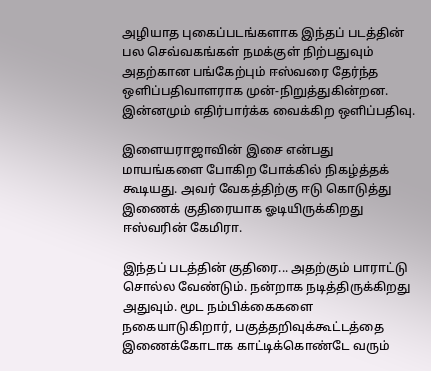அழியாத புகைப்படங்களாக இந்தப் படத்தின் பல செவ்வகங்கள் நமக்குள் நிற்பதுவும் அதற்கான பங்கேற்பும் ஈஸ்வரை தேர்ந்த ஒளிப்பதிவாளராக முன்-நிறுத்துகின்றன. இன்னமும் எதிர்பார்க்க வைக்கிற ஒளிப்பதிவு.

இளையராஜாவின் இசை என்பது மாயங்களை போகிற போக்கில் நிகழ்த்தக் கூடியது. அவர் வேகத்திற்கு ஈடு கொடுத்து இணைக் குதிரையாக ஓடியிருக்கிறது ஈஸ்வரின் கேமிரா.

இந்தப் படத்தின் குதிரை... அதற்கும் பாராட்டு சொல்ல வேண்டும். நன்றாக நடித்திருக்கிறது அதுவும். மூட நம்பிக்கைகளை நகையாடுகிறார், பகுத்தறிவுக்கூட்டத்தை இணைக்கோடாக காட்டிக்கொண்டே வரும்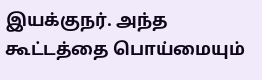இயக்குநர். அந்த கூட்டத்தை பொய்மையும்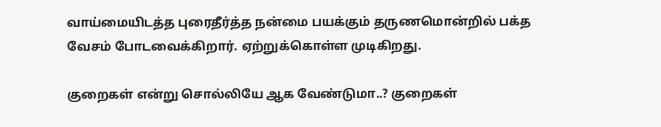வாய்மையிடத்த புரைதீர்த்த நன்மை பயக்கும் தருணமொன்றில் பக்த வேசம் போடவைக்கிறார். ஏற்றுக்கொள்ள முடிகிறது.

குறைகள் என்று சொல்லியே ஆக வேண்டுமா..? குறைகள்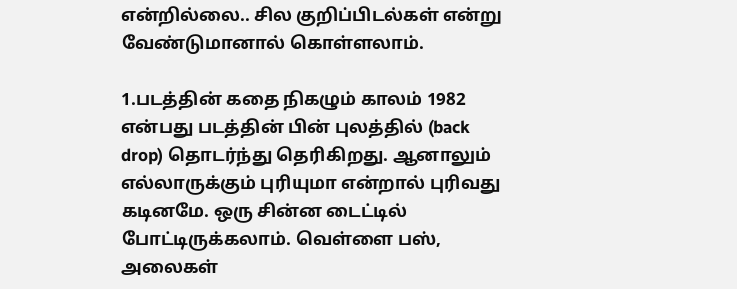என்றில்லை.. சில குறிப்பிடல்கள் என்று வேண்டுமானால் கொள்ளலாம்.

1.படத்தின் கதை நிகழும் காலம் 1982 என்பது படத்தின் பின் புலத்தில் (back drop) தொடர்ந்து தெரிகிறது. ஆனாலும் எல்லாருக்கும் புரியுமா என்றால் புரிவது கடினமே. ஒரு சின்ன டைட்டில் போட்டிருக்கலாம். வெள்ளை பஸ், அலைகள்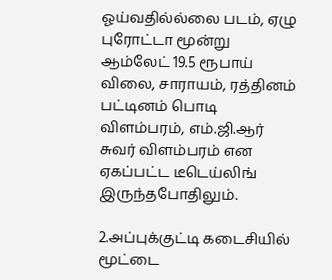ஓய்வதில்ல்லை படம், ஏழு புரோட்டா மூன்று ஆம்லேட் 19.5 ரூபாய் விலை, சாராயம், ரத்தினம் பட்டினம் பொடி விளம்பரம், எம்.ஜி.ஆர் சுவர் விளம்பரம் என ஏகப்பட்ட டீடெய்லிங் இருந்தபோதிலும்.

2.அப்புக்குட்டி கடைசியில் மூட்டை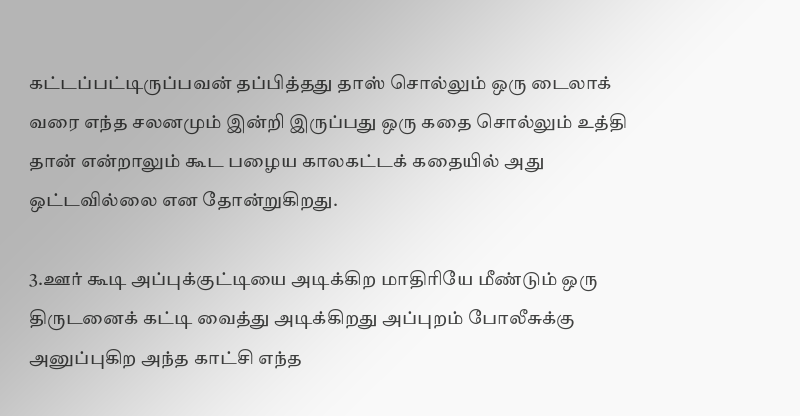கட்டப்பட்டிருப்பவன் தப்பித்தது தாஸ் சொல்லும் ஒரு டைலாக் வரை எந்த சலனமும் இன்றி இருப்பது ஒரு கதை சொல்லும் உத்தி தான் என்றாலும் கூட பழைய காலகட்டக் கதையில் அது ஒட்டவில்லை என தோன்றுகிறது.

3.ஊர் கூடி அப்புக்குட்டியை அடிக்கிற மாதிரியே மீண்டும் ஒரு திருடனைக் கட்டி வைத்து அடிக்கிறது அப்புறம் போலீசுக்கு அனுப்புகிற அந்த காட்சி எந்த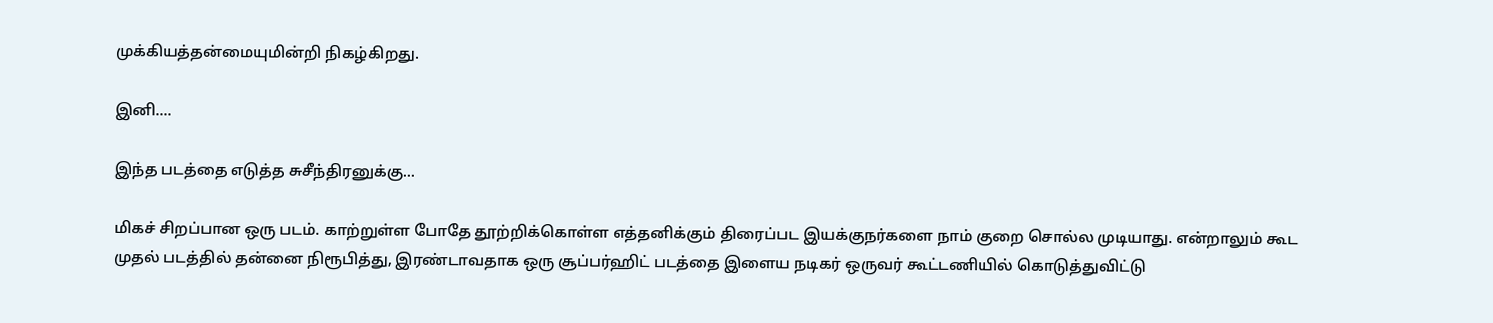முக்கியத்தன்மையுமின்றி நிகழ்கிறது.

இனி....

இந்த படத்தை எடுத்த சுசீந்திரனுக்கு...

மிகச் சிறப்பான ஒரு படம். காற்றுள்ள போதே தூற்றிக்கொள்ள எத்தனிக்கும் திரைப்பட இயக்குநர்களை நாம் குறை சொல்ல முடியாது. என்றாலும் கூட முதல் படத்தில் தன்னை நிரூபித்து, இரண்டாவதாக ஒரு சூப்பர்ஹிட் படத்தை இளைய நடிகர் ஒருவர் கூட்டணியில் கொடுத்துவிட்டு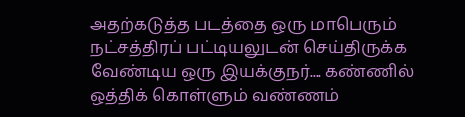அதற்கடுத்த படத்தை ஒரு மாபெரும் நட்சத்திரப் பட்டியலுடன் செய்திருக்க வேண்டிய ஒரு இயக்குநர்.... கண்ணில் ஒத்திக் கொள்ளும் வண்ணம்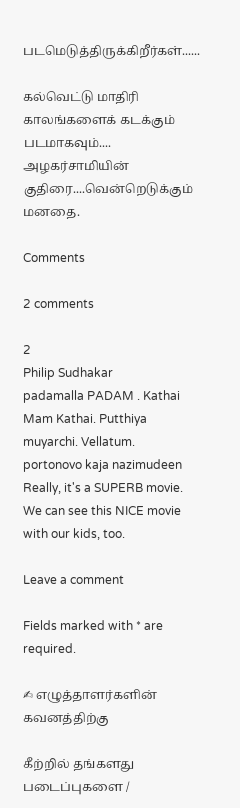படமெடுத்திருக்கிறீர்கள்......

கல்வெட்டு மாதிரி காலங்களைக் கடக்கும் படமாகவும்.... அழகர்சாமியின் குதிரை....வென்றெடுக்கும் மனதை.

Comments

2 comments

2
Philip Sudhakar
padamalla PADAM . Kathai Mam Kathai. Putthiya muyarchi. Vellatum.
portonovo kaja nazimudeen
Really, it's a SUPERB movie. We can see this NICE movie with our kids, too.

Leave a comment

Fields marked with * are required.

✍ எழுத்தாளர்களின் கவனத்திற்கு

கீற்றில் தங்களது படைப்புகளை /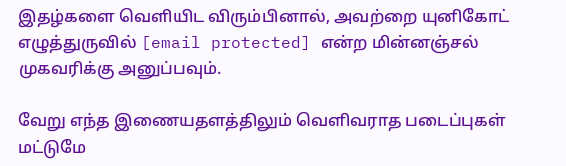இதழ்களை வெளியிட விரும்பினால், அவற்றை யுனிகோட் எழுத்துருவில் [email protected] என்ற மின்னஞ்சல் முகவரிக்கு அனுப்பவும்.

வேறு எந்த இணையதளத்திலும் வெளிவராத படைப்புகள் மட்டுமே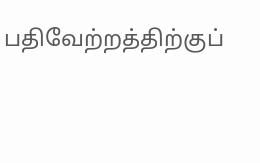பதிவேற்றத்திற்குப்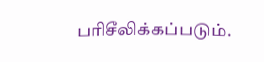பரிசீலிக்கப்படும்.